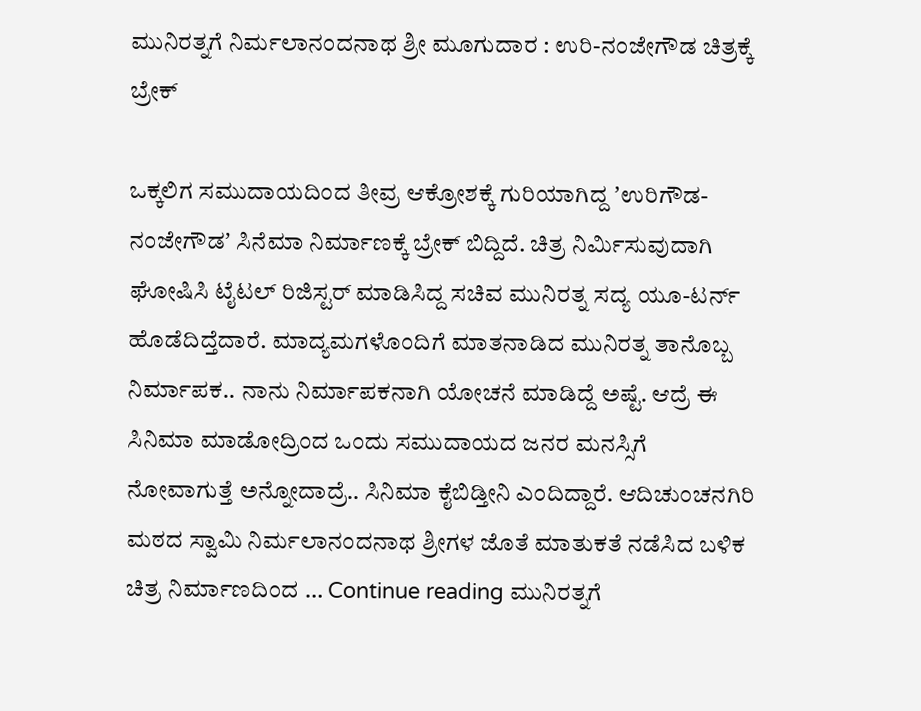ಮುನಿರತ್ನಗೆ ನಿರ್ಮಲಾನಂದನಾಥ ಶ್ರೀ ಮೂಗುದಾರ : ಉರಿ-ನಂಜೇಗೌಡ ಚಿತ್ರಕ್ಕೆ ಬ್ರೇಕ್

ಒಕ್ಕಲಿಗ ಸಮುದಾಯದಿಂದ ತೀವ್ರ ಆಕ್ರೋಶಕ್ಕೆ ಗುರಿಯಾಗಿದ್ದ ʼಉರಿಗೌಡ-ನಂಜೇಗೌಡʼ ಸಿನೆಮಾ ನಿರ್ಮಾಣಕ್ಕೆ ಬ್ರೇಕ್‌ ಬಿದ್ದಿದೆ. ಚಿತ್ರ ನಿರ್ಮಿಸುವುದಾಗಿ ಘೋಷಿಸಿ ಟೈಟಲ್‌ ರಿಜಿಸ್ಟರ್‌ ಮಾಡಿಸಿದ್ದ ಸಚಿವ ಮುನಿರತ್ನ ಸದ್ಯ ಯೂ-ಟರ್ನ್‌ ಹೊಡೆದಿದ್ತೆದಾರೆ. ಮಾದ್ಯಮಗಳೊಂದಿಗೆ ಮಾತನಾಡಿದ ಮುನಿರತ್ನ ತಾನೊಬ್ಬ ನಿರ್ಮಾಪಕ.. ನಾನು ನಿರ್ಮಾಪಕನಾಗಿ ಯೋಚನೆ ಮಾಡಿದ್ದೆ ಅಷ್ಟೆ. ಆದ್ರೆ ಈ ಸಿನಿಮಾ ಮಾಡೋದ್ರಿಂದ ಒಂದು ಸಮುದಾಯದ ಜನರ ಮನಸ್ಸಿಗೆ ನೋವಾಗುತ್ತೆ ಅನ್ನೋದಾದ್ರೆ.. ಸಿನಿಮಾ ಕೈಬಿಡ್ತೀನಿ ಎಂದಿದ್ದಾರೆ. ಆದಿಚುಂಚನಗಿರಿ ಮಠದ ಸ್ವಾಮಿ ನಿರ್ಮಲಾನಂದನಾಥ ಶ್ರೀಗಳ ಜೊತೆ ಮಾತುಕತೆ ನಡೆಸಿದ ಬಳಿಕ ಚಿತ್ರ ನಿರ್ಮಾಣದಿಂದ … Continue reading ಮುನಿರತ್ನಗೆ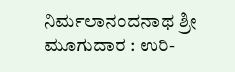ನಿರ್ಮಲಾನಂದನಾಥ ಶ್ರೀ ಮೂಗುದಾರ : ಉರಿ-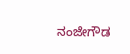ನಂಜೇಗೌಡ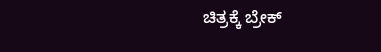ಚಿತ್ರಕ್ಕೆ ಬ್ರೇಕ್